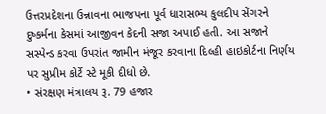ઉત્તરપ્રદેશના ઉન્નાવના ભાજપના પૂર્વ ધારાસભ્ય કુલદીપ સેંગરને દુષ્કર્મના કેસમાં આજીવન કેદની સજા અપાઈ હતી. આ સજાને સસ્પેન્ડ કરવા ઉપરાંત જામીન મંજૂર કરવાના દિલ્હી હાઇકોર્ટના નિર્ણય પર સુપ્રીમ કોર્ટે સ્ટે મૂકી દીધો છે.
• સંરક્ષણ મંત્રાલય રૂ. 79 હજાર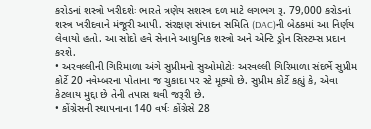કરોડનાં શસ્ત્રો ખરીદશેઃ ભારતે ત્રણેય સશસ્ત્ર દળ માટે લગભગ રૂ. 79,000 કરોડનાં શસ્ત્ર ખરીદવાને મંજૂરી આપી. સંરક્ષણ સંપાદન સમિતિ (DAC)ની બેઠકમાં આ નિર્ણય લેવાયો હતો. આ સોદો હવે સેનાને આધુનિક શસ્ત્રો અને એન્ટિ ડ્રોન સિસ્ટમ્સ પ્રદાન કરશે.
• અરવલ્લીની ગિરિમાળા અંગે સુપ્રીમનો સુઓમોટોઃ અરવલ્લી ગિરિમાળા સંદર્ભે સુપ્રીમ કોર્ટે 20 નવેમ્બરના પોતાના જ ચુકાદા પર સ્ટે મૂક્યો છે. સુપ્રીમ કોર્ટે કહ્યું કે, એવા કેટલાય મુદ્દા છે તેની તપાસ થવી જરૂરી છે.
• કોંગ્રેસની સ્થાપનાના 140 વર્ષઃ કોંગ્રેસે 28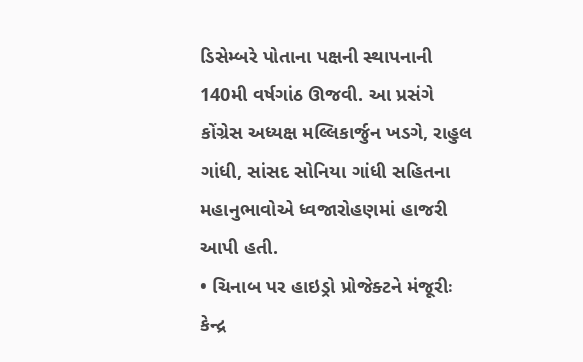ડિસેમ્બરે પોતાના પક્ષની સ્થાપનાની 140મી વર્ષગાંઠ ઊજવી. આ પ્રસંગે કોંગ્રેસ અધ્યક્ષ મલ્લિકાર્જુન ખડગે, રાહુલ ગાંધી, સાંસદ સોનિયા ગાંધી સહિતના મહાનુભાવોએ ધ્વજારોહણમાં હાજરી આપી હતી.
• ચિનાબ પર હાઇડ્રો પ્રોજેક્ટને મંજૂરીઃ કેન્દ્ર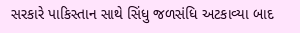સરકારે પાકિસ્તાન સાથે સિંધુ જળસંધિ અટકાવ્યા બાદ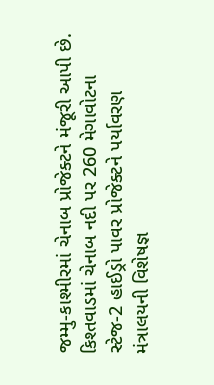જમ્મુ-કાશ્મીરમાં ચેનાબ પ્રોજેક્ટને મંજૂરી આપી છે. કિશ્તવાડમાં ચેનાબ નદી પર 260 મેગાવોટના સ્ટેજ-2 હાઈડ્રો પાવર પ્રોજેક્ટને પર્યાવરણ મંત્રાલયની વિશેષજ્ઞ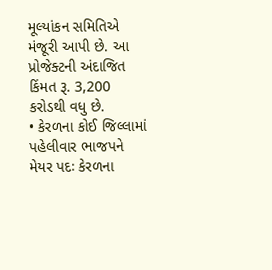મૂલ્યાંકન સમિતિએ મંજૂરી આપી છે. આ પ્રોજેક્ટની અંદાજિત કિંમત રૂ. 3,200 કરોડથી વધુ છે.
• કેરળના કોઈ જિલ્લામાં પહેલીવાર ભાજપને મેયર પદઃ કેરળના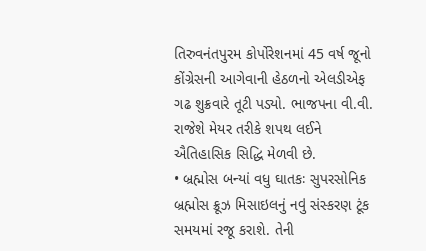તિરુવનંતપુરમ કોર્પોરેશનમાં 45 વર્ષ જૂનો કોંગ્રેસની આગેવાની હેઠળનો એલડીએફ ગઢ શુક્રવારે તૂટી પડ્યો. ભાજપના વી.વી. રાજેશે મેયર તરીકે શપથ લઈને ઐતિહાસિક સિદ્ધિ મેળવી છે.
• બ્રહ્મોસ બન્યાં વધુ ઘાતકઃ સુપરસોનિક બ્રહ્મોસ ક્રૂઝ મિસાઇલનું નવું સંસ્કરણ ટૂંક સમયમાં રજૂ કરાશે. તેની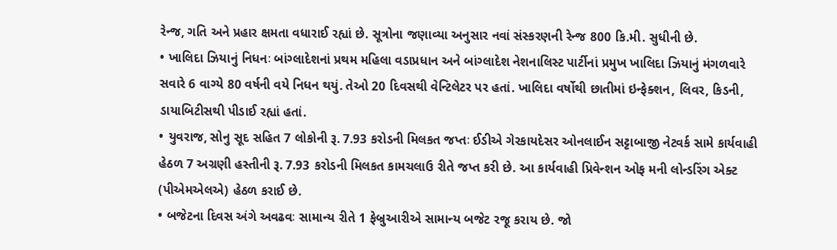રેન્જ, ગતિ અને પ્રહાર ક્ષમતા વધારાઈ રહ્યાં છે. સૂત્રોના જણાવ્યા અનુસાર નવાં સંસ્કરણની રેન્જ 800 કિ.મી. સુધીની છે.
• ખાલિદા ઝિયાનું નિધનઃ બાંગ્લાદેશનાં પ્રથમ મહિલા વડાપ્રધાન અને બાંગ્લાદેશ નેશનાલિસ્ટ પાર્ટીનાં પ્રમુખ ખાલિદા ઝિયાનું મંગળવારે સવારે 6 વાગ્યે 80 વર્ષની વયે નિધન થયું. તેઓ 20 દિવસથી વેન્ટિલેટર પર હતાં. ખાલિદા વર્ષોથી છાતીમાં ઇન્ફેક્શન, લિવર, કિડની, ડાયાબિટીસથી પીડાઈ રહ્યાં હતાં.
• યુવરાજ, સોનુ સૂદ સહિત 7 લોકોની રૂ. 7.93 કરોડની મિલકત જપ્તઃ ઈડીએ ગેરકાયદેસર ઓનલાઈન સટ્ટાબાજી નેટવર્ક સામે કાર્યવાહી હેઠળ 7 અગ્રણી હસ્તીની રૂ. 7.93 કરોડની મિલકત કામચલાઉ રીતે જપ્ત કરી છે. આ કાર્યવાહી પ્રિવેન્શન ઓફ મની લોન્ડરિંગ એક્ટ (પીએમએલએ) હેઠળ કરાઈ છે.
• બજેટના દિવસ અંગે અવઢવઃ સામાન્ય રીતે 1 ફેબ્રુઆરીએ સામાન્ય બજેટ રજૂ કરાય છે. જો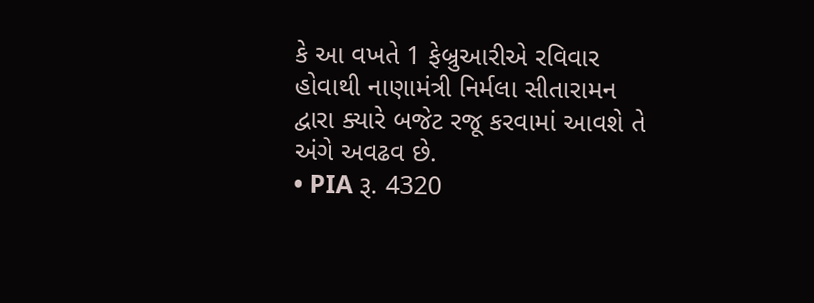કે આ વખતે 1 ફેબ્રુઆરીએ રવિવાર હોવાથી નાણામંત્રી નિર્મલા સીતારામન દ્વારા ક્યારે બજેટ રજૂ કરવામાં આવશે તે અંગે અવઢવ છે.
• PIA રૂ. 4320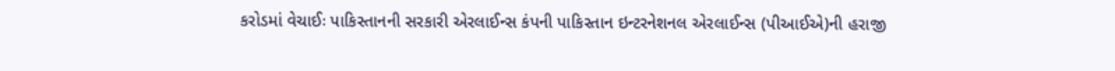કરોડમાં વેચાઈઃ પાકિસ્તાનની સરકારી એરલાઈન્સ કંપની પાકિસ્તાન ઇન્ટરનેશનલ એરલાઈન્સ (પીઆઈએ)ની હરાજી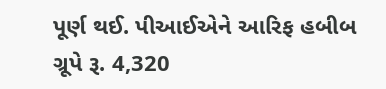પૂર્ણ થઈ. પીઆઈએને આરિફ હબીબ ગ્રૂપે રૂ. 4,320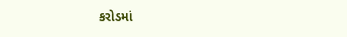કરોડમાં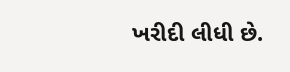ખરીદી લીધી છે.